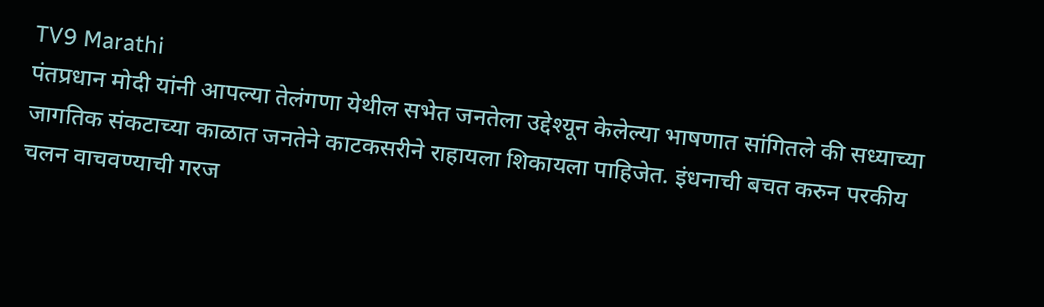TV9 Marathi
पंतप्रधान मोदी यांनी आपल्या तेलंगणा येथील सभेत जनतेला उद्देश्यून केलेल्या भाषणात सांगितले की सध्याच्या जागतिक संकटाच्या काळात जनतेने काटकसरीने राहायला शिकायला पाहिजेत. इंधनाची बचत करुन परकीय चलन वाचवण्याची गरज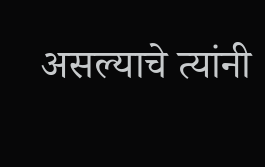असल्याचे त्यांनी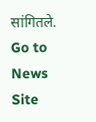सांगितले.
Go to News Site